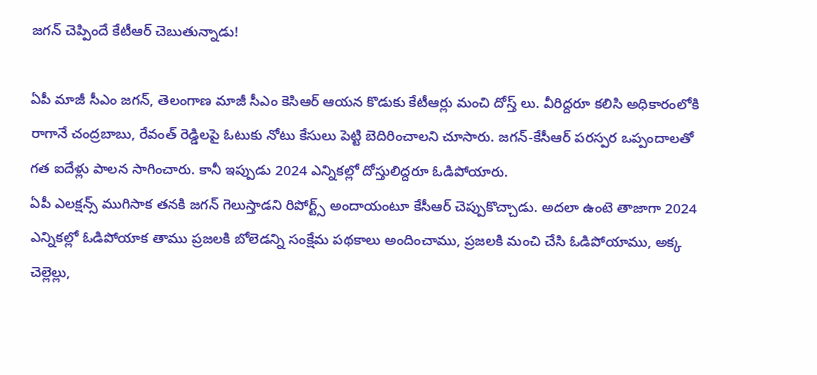జగన్ చెప్పిందే కేటీఆర్ చెబుతున్నాడు!

ఏపీ మాజీ సీఎం జగన్, తెలంగాణ మాజీ సీఎం కెసిఆర్ ఆయన కొడుకు కేటీఆర్లు మంచి దోస్త్ లు. వీరిద్దరూ కలిసి అధికారంలోకి రాగానే చంద్రబాబు, రేవంత్ రెడ్డిలపై ఓటుకు నోటు కేసులు పెట్టి బెదిరించాలని చూసారు. జగన్-కేసీఆర్ పరస్పర ఒప్పందాలతో గత ఐదేళ్లు పాలన సాగించారు. కానీ ఇప్పుడు 2024 ఎన్నికల్లో దోస్తులిద్దరూ ఓడిపోయారు.
ఏపీ ఎలక్షన్స్ ముగిసాక తనకి జగన్ గెలుస్తాడని రిపోర్ట్స్ అందాయంటూ కేసీఆర్ చెప్పుకొచ్చాడు. అదలా ఉంటె తాజాగా 2024 ఎన్నికల్లో ఓడిపోయాక తాము ప్రజలకి బోలెడన్ని సంక్షేమ పథకాలు అందించాము, ప్రజలకి మంచి చేసి ఓడిపోయాము, అక్క చెల్లెల్లు,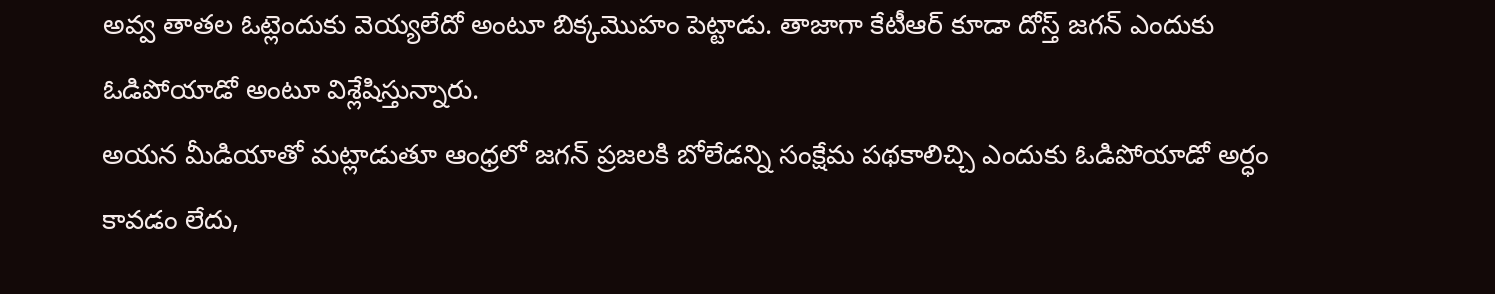అవ్వ తాతల ఓట్లెందుకు వెయ్యలేదో అంటూ బిక్కమొహం పెట్టాడు. తాజాగా కేటీఆర్ కూడా దోస్త్ జగన్ ఎందుకు ఓడిపోయాడో అంటూ విశ్లేషిస్తున్నారు.
అయన మీడియాతో మట్లాడుతూ ఆంధ్రలో జగన్ ప్రజలకి బోలేడన్ని సంక్షేమ పథకాలిచ్చి ఎందుకు ఓడిపోయాడో అర్ధం కావడం లేదు,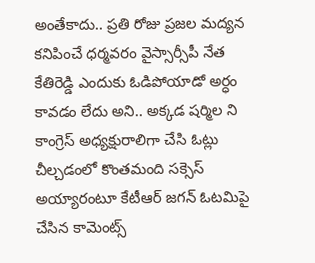అంతేకాదు.. ప్రతి రోజు ప్రజల మద్యన కనిపించే ధర్మవరం వైస్సార్సీపీ నేత కేతిరెడ్డి ఎందుకు ఓడిపోయాడో అర్ధం కావడం లేదు అని.. అక్కడ షర్మిల ని కాంగ్రెస్ అధ్యక్షురాలిగా చేసి ఓట్లు చీల్చడంలో కొంతమంది సక్సెస్ అయ్యారంటూ కేటీఆర్ జగన్ ఓటమిపై చేసిన కామెంట్స్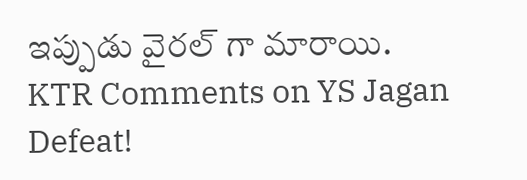ఇప్పుడు వైరల్ గా మారాయి.
KTR Comments on YS Jagan Defeat!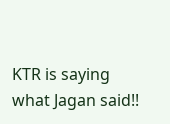KTR is saying what Jagan said!!